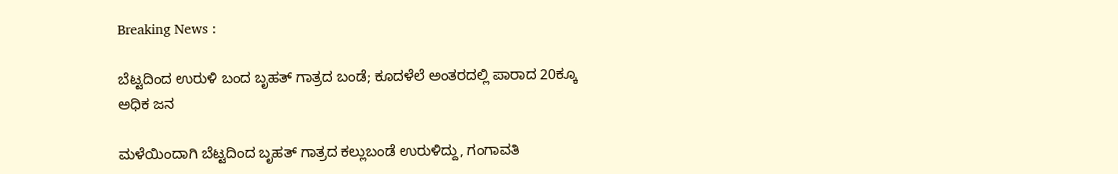Breaking News :

ಬೆಟ್ಟದಿಂದ ಉರುಳಿ ಬಂದ ಬೃಹತ್ ಗಾತ್ರದ ಬಂಡೆ; ಕೂದಳೆಲೆ ಅಂತರದಲ್ಲಿ ಪಾರಾದ 20ಕ್ಕೂ ಅಧಿಕ ಜನ

ಮಳೆಯಿಂದಾಗಿ ಬೆಟ್ಟದಿಂದ ಬೃಹತ್‌ ಗಾತ್ರದ ಕಲ್ಲುಬಂಡೆ ಉರುಳಿದ್ದು, ಗಂಗಾವತಿ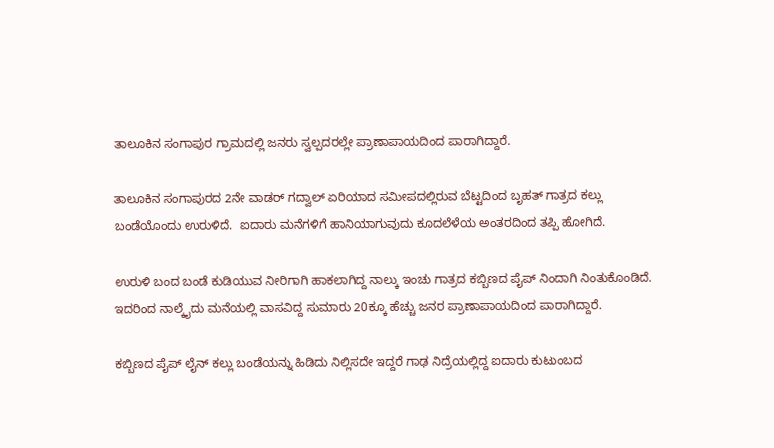ತಾಲೂಕಿನ ಸಂಗಾಪುರ ಗ್ರಾಮದಲ್ಲಿ ಜನರು ಸ್ವಲ್ಪದರಲ್ಲೇ ಪ್ರಾಣಾಪಾಯದಿಂದ ಪಾರಾಗಿದ್ದಾರೆ.

ತಾಲೂಕಿನ ಸಂಗಾಪುರದ 2ನೇ ವಾಡರ್ ಗದ್ವಾಲ್ ಏರಿಯಾದ ಸಮೀಪದಲ್ಲಿರುವ ಬೆಟ್ಟದಿಂದ ಬೃಹತ್ ಗಾತ್ರದ ಕಲ್ಲು ಬಂಡೆಯೊಂದು ಉರುಳಿದೆ.  ಐದಾರು ಮನೆಗಳಿಗೆ ಹಾನಿಯಾಗುವುದು ಕೂದಲೆಳೆಯ ಅಂತರದಿಂದ ತಪ್ಪಿ ಹೋಗಿದೆ.

ಉರುಳಿ ಬಂದ ಬಂಡೆ ಕುಡಿಯುವ ನೀರಿಗಾಗಿ ಹಾಕಲಾಗಿದ್ದ ನಾಲ್ಕು ಇಂಚು ಗಾತ್ರದ ಕಬ್ಬಿಣದ ಪೈಪ್ ನಿಂದಾಗಿ ನಿಂತುಕೊಂಡಿದೆ. ಇದರಿಂದ ನಾಲ್ಕೈದು ಮನೆಯಲ್ಲಿ ವಾಸವಿದ್ದ ಸುಮಾರು 20ಕ್ಕೂ ಹೆಚ್ಚು ಜನರ ಪ್ರಾಣಾಪಾಯದಿಂದ ಪಾರಾಗಿದ್ದಾರೆ.

ಕಬ್ಬಿಣದ ಪೈಪ್ ಲೈನ್ ಕಲ್ಲು ಬಂಡೆಯನ್ನು ಹಿಡಿದು ನಿಲ್ಲಿಸದೇ ಇದ್ದರೆ ಗಾಢ ನಿದ್ರೆಯಲ್ಲಿದ್ದ ಐದಾರು ಕುಟುಂಬದ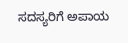ಸದಸ್ಯರಿಗೆ ಅಪಾಯ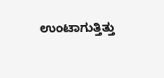ಉಂಟಾಗುತ್ತಿತ್ತು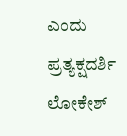ಎಂದು ಪ್ರತ್ಯಕ್ಷದರ್ಶಿ ಲೋಕೇಶ್‌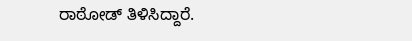ರಾಠೋಡ್ ತಿಳಿಸಿದ್ದಾರೆ.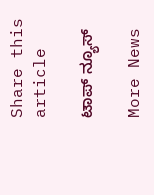Share this article

ಟಾಪ್ ನ್ಯೂಸ್

More News